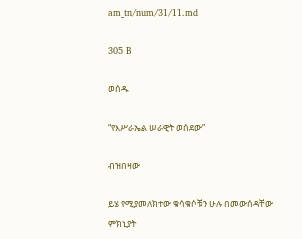am_tn/num/31/11.md

305 B

ወሰዱ

“የእሥራኤል ሠራዊት ወሰደው”

ብዝበዛው

ይሄ የሚያመለክተው ቁሳቁሶቹን ሁሉ በመውሰዳቸው ምክኒያት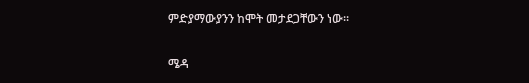ምድያማውያንን ከሞት መታደጋቸውን ነው፡፡

ሜዳ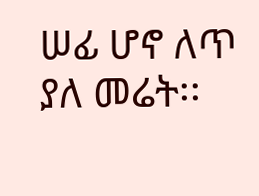ሠፊ ሆኖ ለጥ ያለ መሬት፡፡